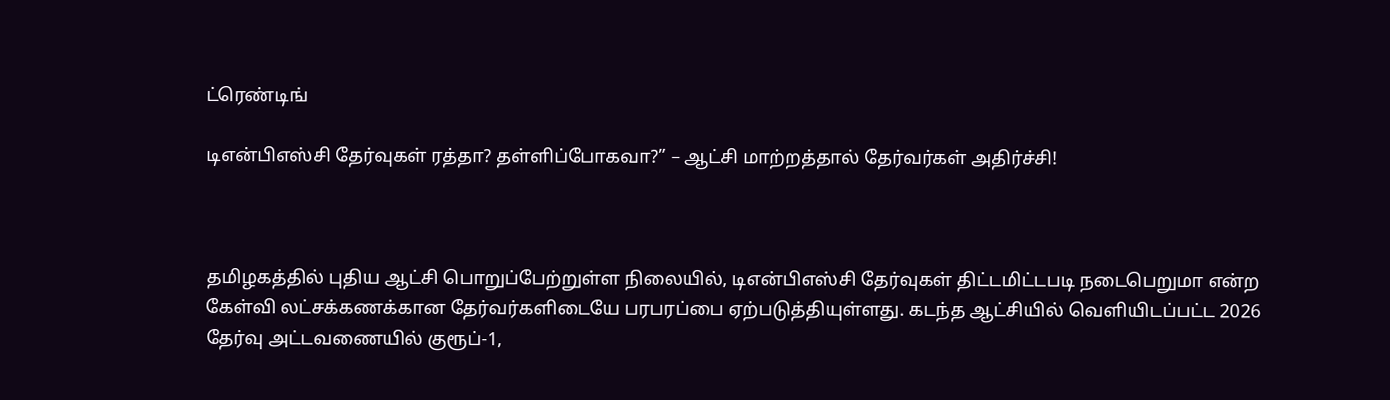ட்ரெண்டிங்

டிஎன்பிஎஸ்சி தேர்வுகள் ரத்தா? தள்ளிப்போகவா?” – ஆட்சி மாற்றத்தால் தேர்வர்கள் அதிர்ச்சி!



தமிழகத்தில் புதிய ஆட்சி பொறுப்பேற்றுள்ள நிலையில், டிஎன்பிஎஸ்சி தேர்வுகள் திட்டமிட்டபடி நடைபெறுமா என்ற கேள்வி லட்சக்கணக்கான தேர்வர்களிடையே பரபரப்பை ஏற்படுத்தியுள்ளது. கடந்த ஆட்சியில் வெளியிடப்பட்ட 2026 தேர்வு அட்டவணையில் குரூப்-1,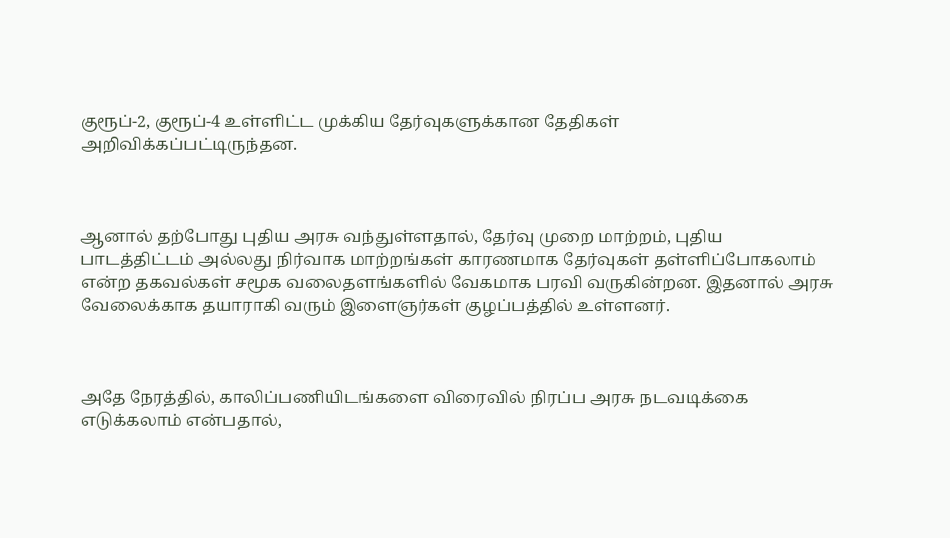குரூப்-2, குரூப்-4 உள்ளிட்ட முக்கிய தேர்வுகளுக்கான தேதிகள் அறிவிக்கப்பட்டிருந்தன.



ஆனால் தற்போது புதிய அரசு வந்துள்ளதால், தேர்வு முறை மாற்றம், புதிய பாடத்திட்டம் அல்லது நிர்வாக மாற்றங்கள் காரணமாக தேர்வுகள் தள்ளிப்போகலாம் என்ற தகவல்கள் சமூக வலைதளங்களில் வேகமாக பரவி வருகின்றன. இதனால் அரசு வேலைக்காக தயாராகி வரும் இளைஞர்கள் குழப்பத்தில் உள்ளனர்.



அதே நேரத்தில், காலிப்பணியிடங்களை விரைவில் நிரப்ப அரசு நடவடிக்கை எடுக்கலாம் என்பதால்,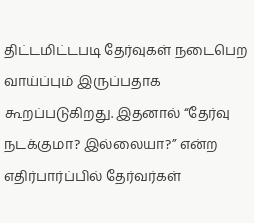திட்டமிட்டபடி தேர்வுகள் நடைபெற வாய்ப்பும் இருப்பதாக கூறப்படுகிறது. இதனால் “தேர்வு நடக்குமா? இல்லையா?” என்ற எதிர்பார்ப்பில் தேர்வர்கள்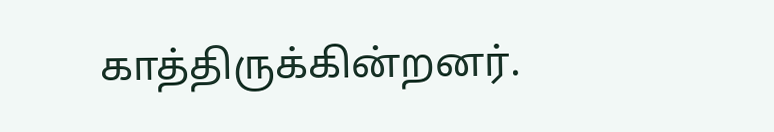காத்திருக்கின்றனர்.